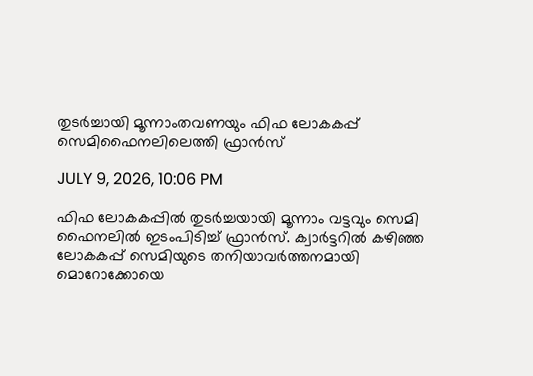തുടർച്ചായി മൂന്നാംതവണയും ഫിഫ ലോകകപ്പ് സെമിഫൈനലിലെത്തി ഫ്രാൻസ്

JULY 9, 2026, 10:06 PM

ഫിഫ ലോകകപ്പിൽ തുടർച്ചയായി മൂന്നാം വട്ടവും സെമി ഫൈനലിൽ ഇടംപിടിച്ച് ഫ്രാൻസ്. ക്വാർട്ടറിൽ കഴിഞ്ഞ ലോകകപ്പ് സെമിയുടെ തനിയാവർത്തനമായി മൊറോക്കോയെ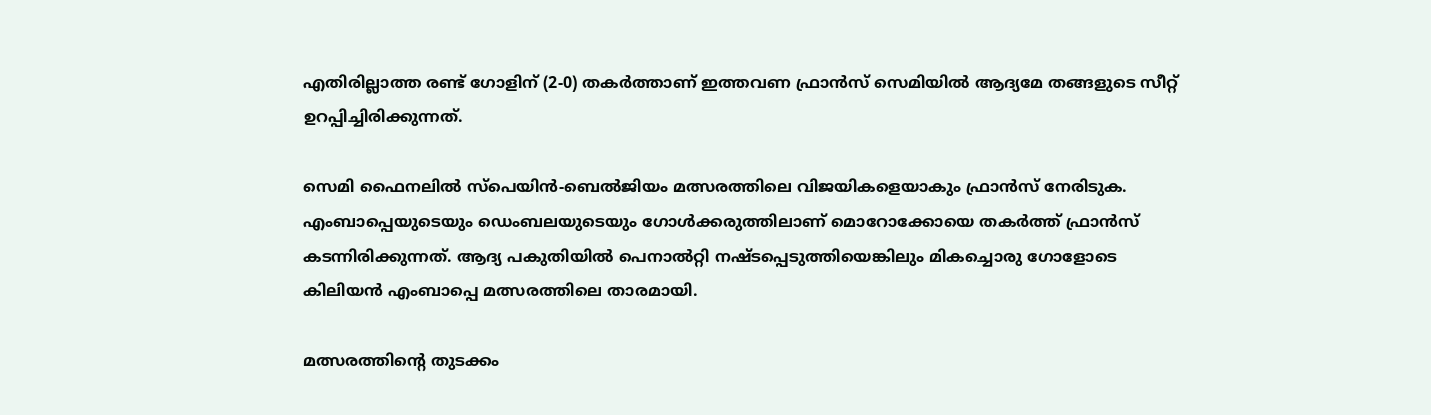എതിരില്ലാത്ത രണ്ട് ഗോളിന് (2-0) തകർത്താണ് ഇത്തവണ ഫ്രാൻസ് സെമിയിൽ ആദ്യമേ തങ്ങളുടെ സീറ്റ് ഉറപ്പിച്ചിരിക്കുന്നത്.

സെമി ഫൈനലിൽ സ്‌പെയിൻ-ബെൽജിയം മത്സരത്തിലെ വിജയികളെയാകും ഫ്രാൻസ് നേരിടുക. എംബാപ്പെയുടെയും ഡെംബലയുടെയും ഗോൾക്കരുത്തിലാണ് മൊറോക്കോയെ തകർത്ത് ഫ്രാൻസ് കടന്നിരിക്കുന്നത്. ആദ്യ പകുതിയിൽ പെനാൽറ്റി നഷ്ടപ്പെടുത്തിയെങ്കിലും മികച്ചൊരു ഗോളോടെ കിലിയൻ എംബാപ്പെ മത്സരത്തിലെ താരമായി.

മത്സരത്തിന്റെ തുടക്കം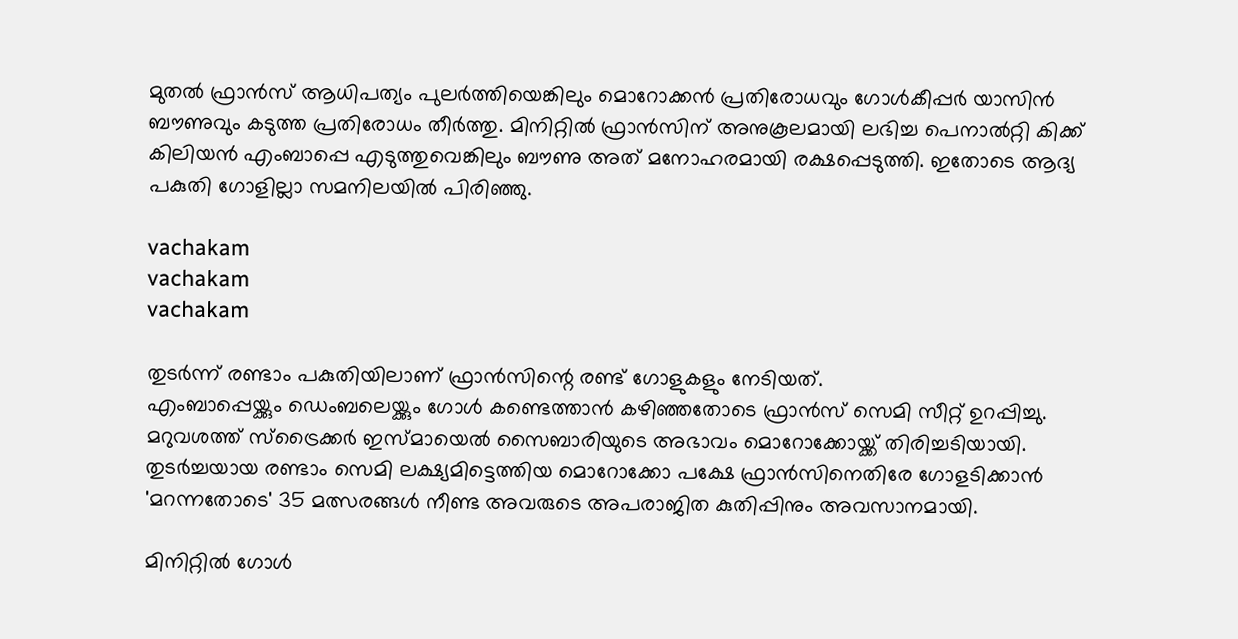മുതൽ ഫ്രാൻസ് ആധിപത്യം പുലർത്തിയെങ്കിലും മൊറോക്കൻ പ്രതിരോധവും ഗോൾകീപ്പർ യാസിൻ ബൗണുവും കടുത്ത പ്രതിരോധം തീർത്തു. മിനിറ്റിൽ ഫ്രാൻസിന് അനുകൂലമായി ലഭിച്ച പെനാൽറ്റി കിക്ക് കിലിയൻ എംബാപ്പെ എടുത്തുവെങ്കിലും ബൗണു അത് മനോഹരമായി രക്ഷപ്പെടുത്തി. ഇതോടെ ആദ്യ പകുതി ഗോളില്ലാ സമനിലയിൽ പിരിഞ്ഞു.

vachakam
vachakam
vachakam

തുടർന്ന് രണ്ടാം പകുതിയിലാണ് ഫ്രാൻസിന്റെ രണ്ട് ഗോളുകളും നേടിയത്.
എംബാപ്പെയ്ക്കും ഡെംബലെയ്ക്കും ഗോൾ കണ്ടെത്താൻ കഴിഞ്ഞതോടെ ഫ്രാൻസ് സെമി സീറ്റ് ഉറപ്പിച്ചു. മറുവശത്ത് സ്‌ട്രൈക്കർ ഇസ്മായെൽ സൈബാരിയുടെ അഭാവം മൊറോക്കോയ്ക്ക് തിരിച്ചടിയായി. തുടർച്ചയായ രണ്ടാം സെമി ലക്ഷ്യമിട്ടെത്തിയ മൊറോക്കോ പക്ഷേ ഫ്രാൻസിനെതിരേ ഗോളടിക്കാൻ 'മറന്നതോടെ' 35 മത്സരങ്ങൾ നീണ്ട അവരുടെ അപരാജിത കുതിപ്പിനും അവസാനമായി.

മിനിറ്റിൽ ഗോൾ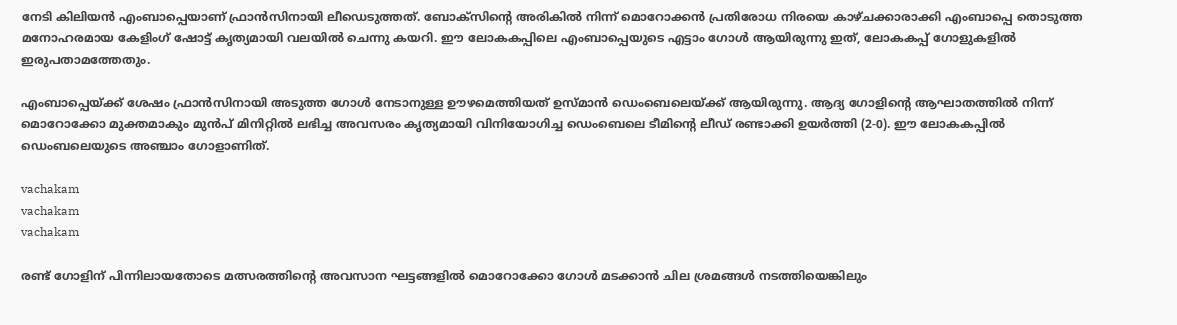നേടി കിലിയൻ എംബാപ്പെയാണ് ഫ്രാൻസിനായി ലീഡെടുത്തത്. ബോക്‌സിന്റെ അരികിൽ നിന്ന് മൊറോക്കൻ പ്രതിരോധ നിരയെ കാഴ്ചക്കാരാക്കി എംബാപ്പെ തൊടുത്ത മനോഹരമായ കേളിംഗ് ഷോട്ട് കൃത്യമായി വലയിൽ ചെന്നു കയറി. ഈ ലോകകപ്പിലെ എംബാപ്പെയുടെ എട്ടാം ഗോൾ ആയിരുന്നു ഇത്, ലോകകപ്പ് ഗോളുകളിൽ ഇരുപതാമത്തേതും.

എംബാപ്പെയ്ക്ക് ശേഷം ഫ്രാൻസിനായി അടുത്ത ഗോൾ നേടാനുള്ള ഊഴമെത്തിയത് ഉസ്മാൻ ഡെംബെലെയ്ക്ക് ആയിരുന്നു. ആദ്യ ഗോളിന്റെ ആഘാതത്തിൽ നിന്ന് മൊറോക്കോ മുക്തമാകും മുൻപ് മിനിറ്റിൽ ലഭിച്ച അവസരം കൃത്യമായി വിനിയോഗിച്ച ഡെംബെലെ ടീമിന്റെ ലീഡ് രണ്ടാക്കി ഉയർത്തി (2-0). ഈ ലോകകപ്പിൽ ഡെംബലെയുടെ അഞ്ചാം ഗോളാണിത്.

vachakam
vachakam
vachakam

രണ്ട് ഗോളിന് പിന്നിലായതോടെ മത്സരത്തിന്റെ അവസാന ഘട്ടങ്ങളിൽ മൊറോക്കോ ഗോൾ മടക്കാൻ ചില ശ്രമങ്ങൾ നടത്തിയെങ്കിലും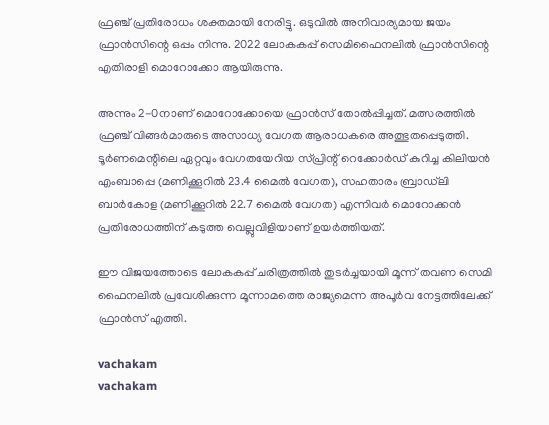ഫ്രഞ്ച് പ്രതിരോധം ശക്തമായി നേരിട്ടു. ഒടുവിൽ അനിവാര്യമായ ജയം ഫ്രാൻസിന്റെ ഒപ്പം നിന്നു. 2022 ലോകകപ്പ് സെമിഫൈനലിൽ ഫ്രാൻസിന്റെ എതിരാളി മൊറോക്കോ ആയിരുന്നു.

അന്നും 2-0നാണ് മൊറോക്കോയെ ഫ്രാൻസ് തോൽപ്പിച്ചത്. മത്സരത്തിൽ ഫ്രഞ്ച് വിങ്ങർമാരുടെ അസാധ്യ വേഗത ആരാധകരെ അത്ഭുതപ്പെടുത്തി. ടൂർണമെന്റിലെ ഏറ്റവും വേഗതയേറിയ സ്പ്രിന്റ് റെക്കോർഡ് കുറിച്ച കിലിയൻ എംബാപ്പെ (മണിക്കൂറിൽ 23.4 മൈൽ വേഗത), സഹതാരം ബ്രാഡ്‌ലി ബാർകോള (മണിക്കൂറിൽ 22.7 മൈൽ വേഗത) എന്നിവർ മൊറോക്കൻ പ്രതിരോധത്തിന് കടുത്ത വെല്ലുവിളിയാണ് ഉയർത്തിയത്.

ഈ വിജയത്തോടെ ലോകകപ്പ് ചരിത്രത്തിൽ തുടർച്ചയായി മൂന്ന് തവണ സെമി ഫൈനലിൽ പ്രവേശിക്കുന്ന മൂന്നാമത്തെ രാജ്യമെന്ന അപൂർവ നേട്ടത്തിലേക്ക് ഫ്രാൻസ് എത്തി.

vachakam
vachakam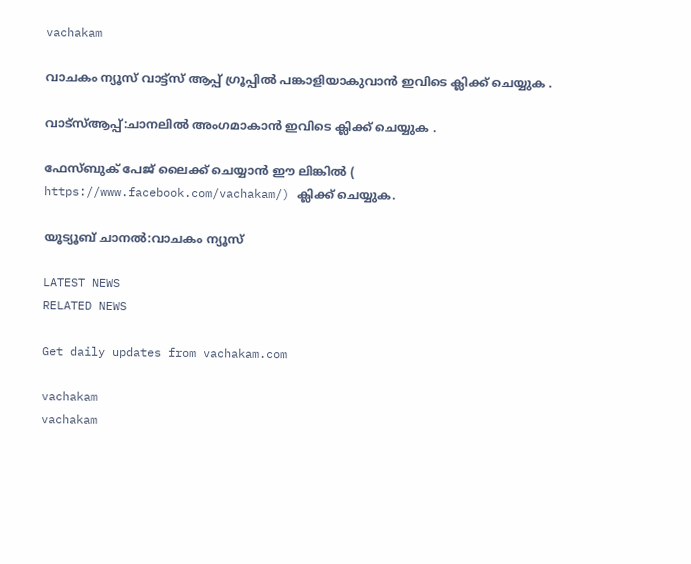vachakam

വാചകം ന്യൂസ് വാട്ട്സ് ആപ്പ് ഗ്രൂപ്പിൽ പങ്കാളിയാകുവാൻ ഇവിടെ ക്ലിക്ക് ചെയ്യുക .

വാട്സ്ആപ്പ്:ചാനലിൽ അംഗമാകാൻ ഇവിടെ ക്ലിക്ക് ചെയ്യുക .

ഫേസ്ബുക് പേജ് ലൈക്ക് ചെയ്യാൻ ഈ ലിങ്കിൽ (
https://www.facebook.com/vachakam/) ക്ലിക്ക് ചെയ്യുക.

യൂട്യൂബ് ചാനൽ:വാചകം ന്യൂസ്

LATEST NEWS
RELATED NEWS

Get daily updates from vachakam.com

vachakam
vachakam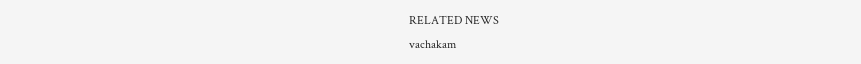RELATED NEWS
vachakam